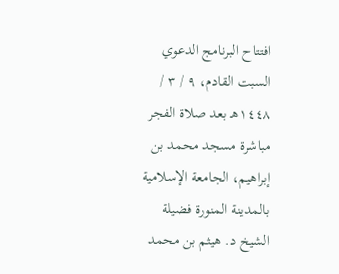افتتاح البرنامج الدعوي السبت القادم، ٩ / ٣ / ١٤٤٨هـ بعد صلاة الفجر مباشرة مسجد محمد بن إبراهيم، الجامعة الإسلامية بالمدينة المنورة فضيلة الشيخ د. هيثم بن محمد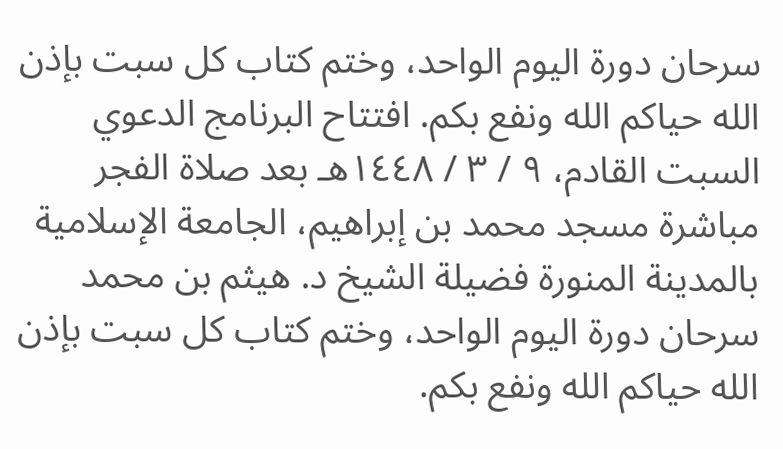سرحان دورة اليوم الواحد، وختم كتاب كل سبت بإذن الله حياكم الله ونفع بكم. افتتاح البرنامج الدعوي السبت القادم، ٩ / ٣ / ١٤٤٨هـ بعد صلاة الفجر مباشرة مسجد محمد بن إبراهيم، الجامعة الإسلامية بالمدينة المنورة فضيلة الشيخ د. هيثم بن محمد سرحان دورة اليوم الواحد، وختم كتاب كل سبت بإذن الله حياكم الله ونفع بكم.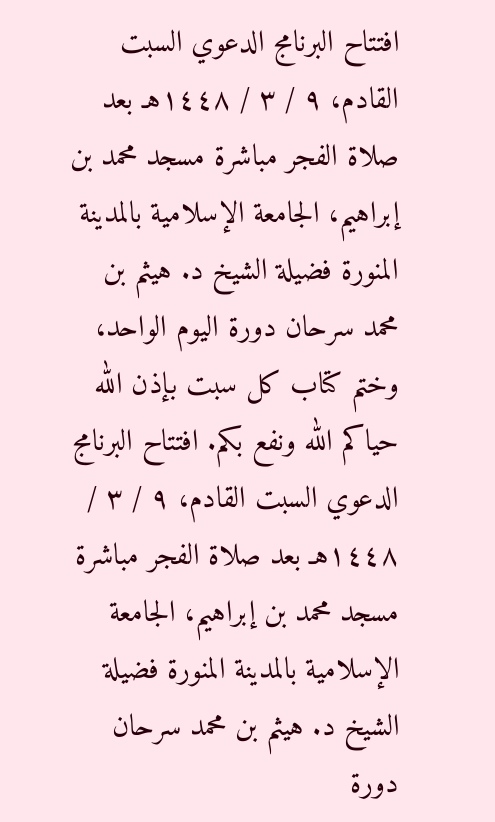افتتاح البرنامج الدعوي السبت القادم، ٩ / ٣ / ١٤٤٨هـ بعد صلاة الفجر مباشرة مسجد محمد بن إبراهيم، الجامعة الإسلامية بالمدينة المنورة فضيلة الشيخ د. هيثم بن محمد سرحان دورة اليوم الواحد، وختم كتاب كل سبت بإذن الله حياكم الله ونفع بكم. افتتاح البرنامج الدعوي السبت القادم، ٩ / ٣ / ١٤٤٨هـ بعد صلاة الفجر مباشرة مسجد محمد بن إبراهيم، الجامعة الإسلامية بالمدينة المنورة فضيلة الشيخ د. هيثم بن محمد سرحان دورة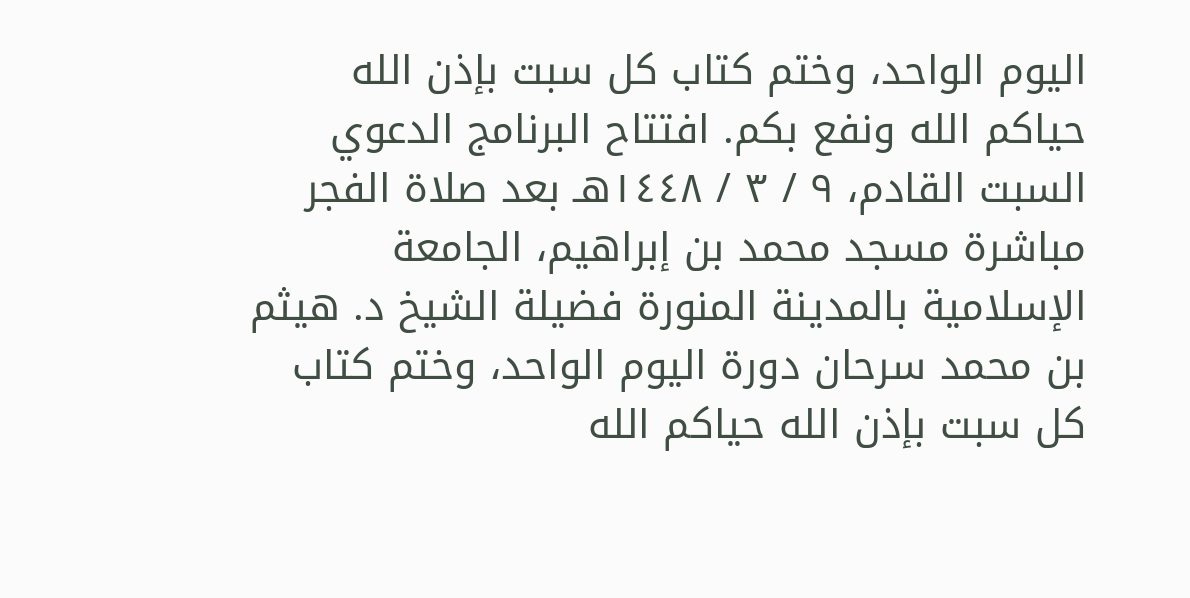اليوم الواحد، وختم كتاب كل سبت بإذن الله حياكم الله ونفع بكم. افتتاح البرنامج الدعوي السبت القادم، ٩ / ٣ / ١٤٤٨هـ بعد صلاة الفجر مباشرة مسجد محمد بن إبراهيم، الجامعة الإسلامية بالمدينة المنورة فضيلة الشيخ د. هيثم بن محمد سرحان دورة اليوم الواحد، وختم كتاب كل سبت بإذن الله حياكم الله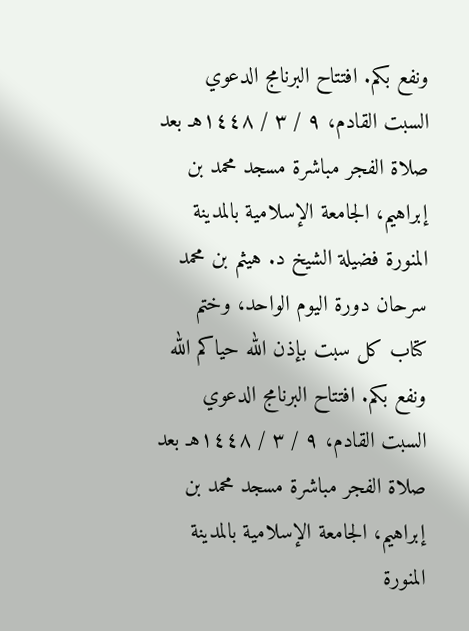ونفع بكم. افتتاح البرنامج الدعوي السبت القادم، ٩ / ٣ / ١٤٤٨هـ بعد صلاة الفجر مباشرة مسجد محمد بن إبراهيم، الجامعة الإسلامية بالمدينة المنورة فضيلة الشيخ د. هيثم بن محمد سرحان دورة اليوم الواحد، وختم كتاب كل سبت بإذن الله حياكم الله ونفع بكم. افتتاح البرنامج الدعوي السبت القادم، ٩ / ٣ / ١٤٤٨هـ بعد صلاة الفجر مباشرة مسجد محمد بن إبراهيم، الجامعة الإسلامية بالمدينة المنورة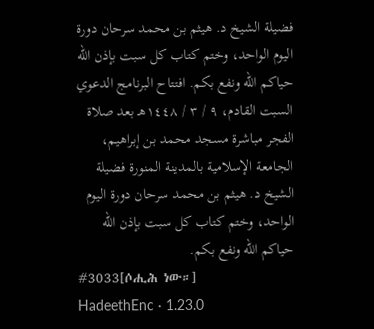فضيلة الشيخ د. هيثم بن محمد سرحان دورة اليوم الواحد، وختم كتاب كل سبت بإذن الله حياكم الله ونفع بكم. افتتاح البرنامج الدعوي السبت القادم، ٩ / ٣ / ١٤٤٨هـ بعد صلاة الفجر مباشرة مسجد محمد بن إبراهيم، الجامعة الإسلامية بالمدينة المنورة فضيلة الشيخ د. هيثم بن محمد سرحان دورة اليوم الواحد، وختم كتاب كل سبت بإذن الله حياكم الله ونفع بكم.
#3033[ሶሒሕ ነው።]
HadeethEnc · 1.23.0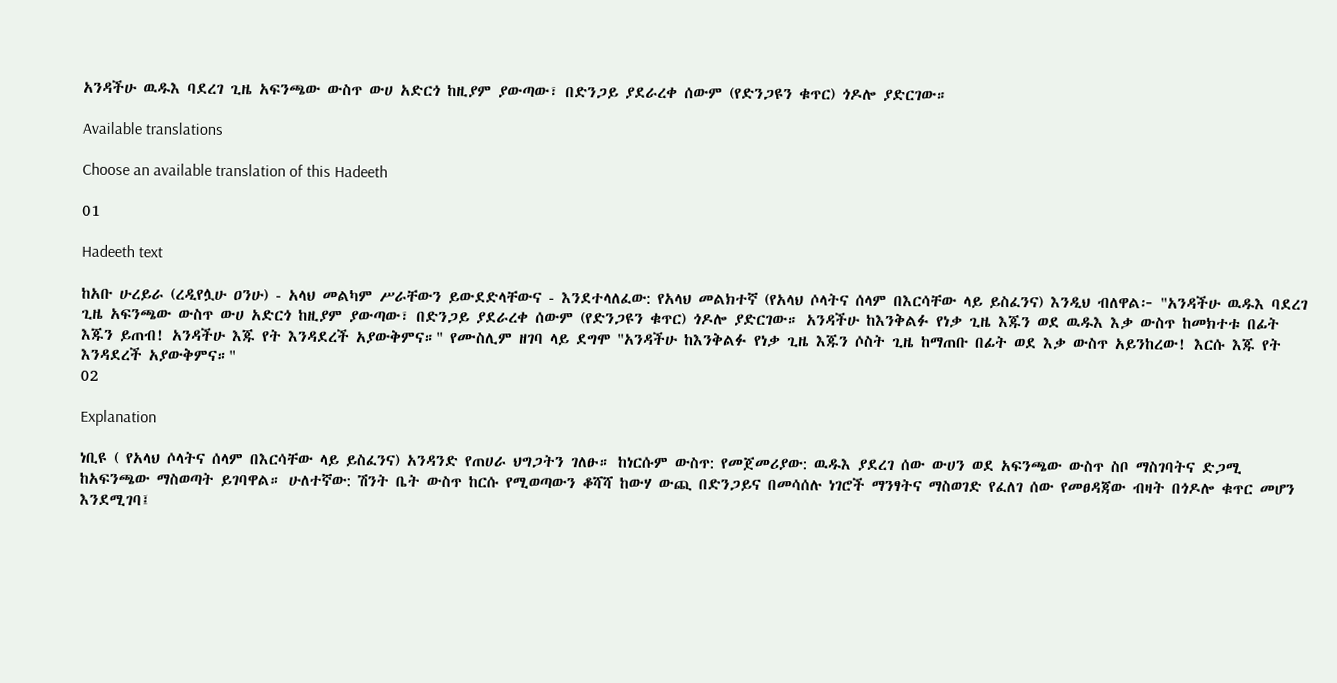አንዳችሁ ዉዱእ ባደረገ ጊዜ አፍንጫው ውስጥ ውሀ አድርጎ ከዚያም ያውጣው፣ በድንጋይ ያደራረቀ ሰውም (የድንጋዩን ቁጥር) ጎዶሎ ያድርገው።

Available translations

Choose an available translation of this Hadeeth

01

Hadeeth text

ከአቡ ሁረይራ (ረዲየሏሁ ዐንሁ) - አላህ መልካም ሥራቸውን ይውደድላቸውና - እንደተላለፈው: የአላህ መልክተኛ (የአላህ ሶላትና ሰላም በእርሳቸው ላይ ይስፈንና) እንዲህ ብለዋል፦ "አንዳችሁ ዉዱእ ባደረገ ጊዜ አፍንጫው ውስጥ ውሀ አድርጎ ከዚያም ያውጣው፣ በድንጋይ ያደራረቀ ሰውም (የድንጋዩን ቁጥር) ጎዶሎ ያድርገው። አንዳችሁ ከእንቅልፉ የነቃ ጊዜ እጁን ወደ ዉዱእ እቃ ውስጥ ከመክተቱ በፊት እጁን ይጠብ! አንዳችሁ እጁ የት እንዳደረች አያውቅምና።" የሙስሊም ዘገባ ላይ ደግሞ "አንዳችሁ ከእንቅልፉ የነቃ ጊዜ እጁን ሶስት ጊዜ ከማጠቡ በፊት ወደ እቃ ውስጥ አይንከረው! እርሱ እጁ የት እንዳደረች አያውቅምና።"
02

Explanation

ነቢዩ ( የአላህ ሶላትና ሰላም በእርሳቸው ላይ ይስፈንና) አንዳንድ የጠሀራ ህግጋትን ገለፁ። ከነርሱም ውስጥ: የመጀመሪያው: ዉዱእ ያደረገ ሰው ውሀን ወደ አፍንጫው ውስጥ ስቦ ማስገባትና ድጋሚ ከአፍንጫው ማስወጣት ይገባዋል። ሁለተኛው: ሽንት ቤት ውስጥ ከርሱ የሚወጣውን ቆሻሻ ከውሃ ውጪ በድንጋይና በመሳሰሉ ነገሮች ማንፃትና ማስወገድ የፈለገ ሰው የመፀዳጃው ብዛት በጎዶሎ ቁጥር መሆን እንደሚገባ፤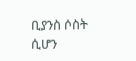ቢያንስ ሶስት ሲሆን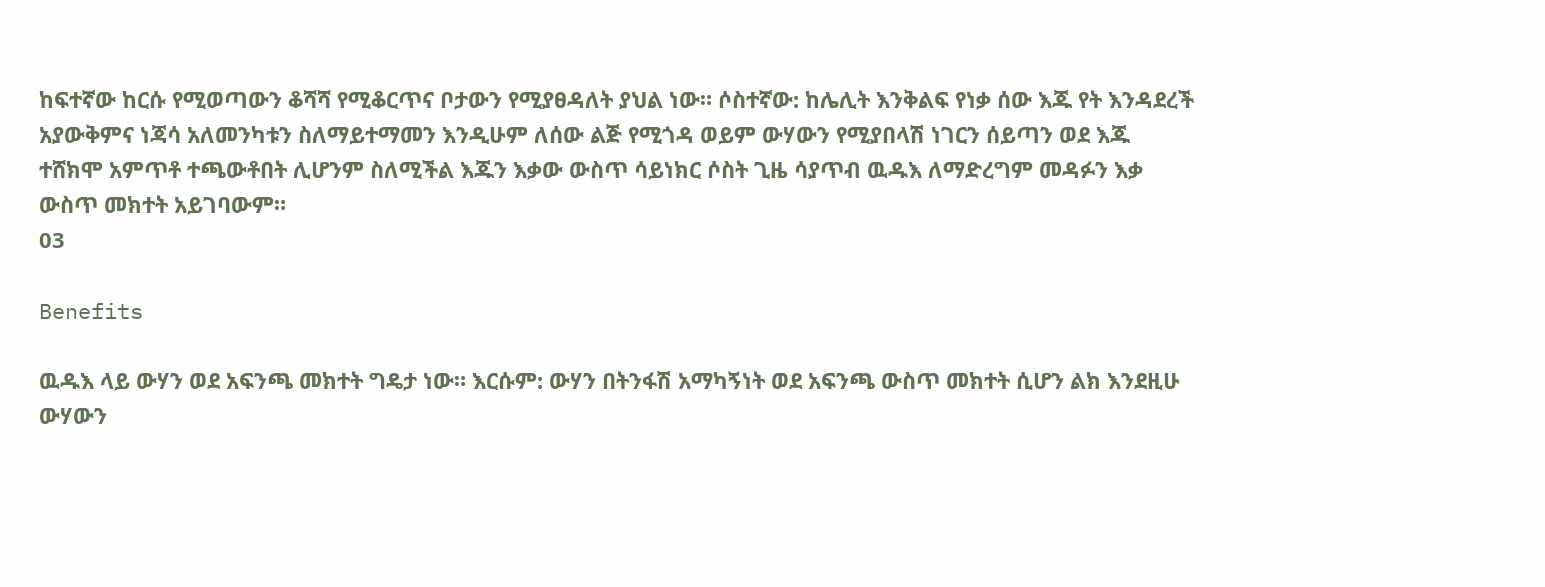ከፍተኛው ከርሱ የሚወጣውን ቆሻሻ የሚቆርጥና ቦታውን የሚያፀዳለት ያህል ነው። ሶስተኛው: ከሌሊት እንቅልፍ የነቃ ሰው እጁ የት እንዳደረች አያውቅምና ነጃሳ አለመንካቱን ስለማይተማመን እንዲሁም ለሰው ልጅ የሚጎዳ ወይም ውሃውን የሚያበላሽ ነገርን ሰይጣን ወደ እጁ ተሸክሞ አምጥቶ ተጫውቶበት ሊሆንም ስለሚችል እጁን እቃው ውስጥ ሳይነክር ሶስት ጊዜ ሳያጥብ ዉዱእ ለማድረግም መዳፉን እቃ ውስጥ መክተት አይገባውም።
03

Benefits

ዉዱእ ላይ ውሃን ወደ አፍንጫ መክተት ግዴታ ነው። እርሱም: ውሃን በትንፋሽ አማካኝነት ወደ አፍንጫ ውስጥ መክተት ሲሆን ልክ እንደዚሁ ውሃውን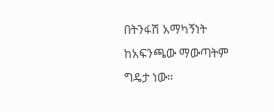በትንፋሽ አማካኝነት ከአፍንጫው ማውጣትም ግዴታ ነው።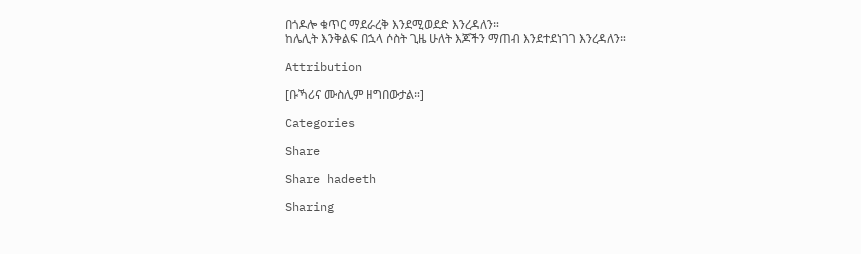በጎዶሎ ቁጥር ማደራረቅ እንደሚወደድ እንረዳለን።
ከሌሊት እንቅልፍ በኋላ ሶስት ጊዜ ሁለት እጆችን ማጠብ እንደተደነገገ እንረዳለን።

Attribution

[ቡኻሪና ሙስሊም ዘግበውታል።]

Categories

Share

Share hadeeth

Sharing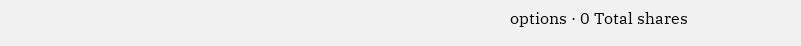options · 0 Total shares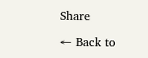Share

← Back to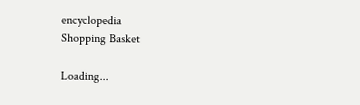encyclopedia
Shopping Basket

Loading...